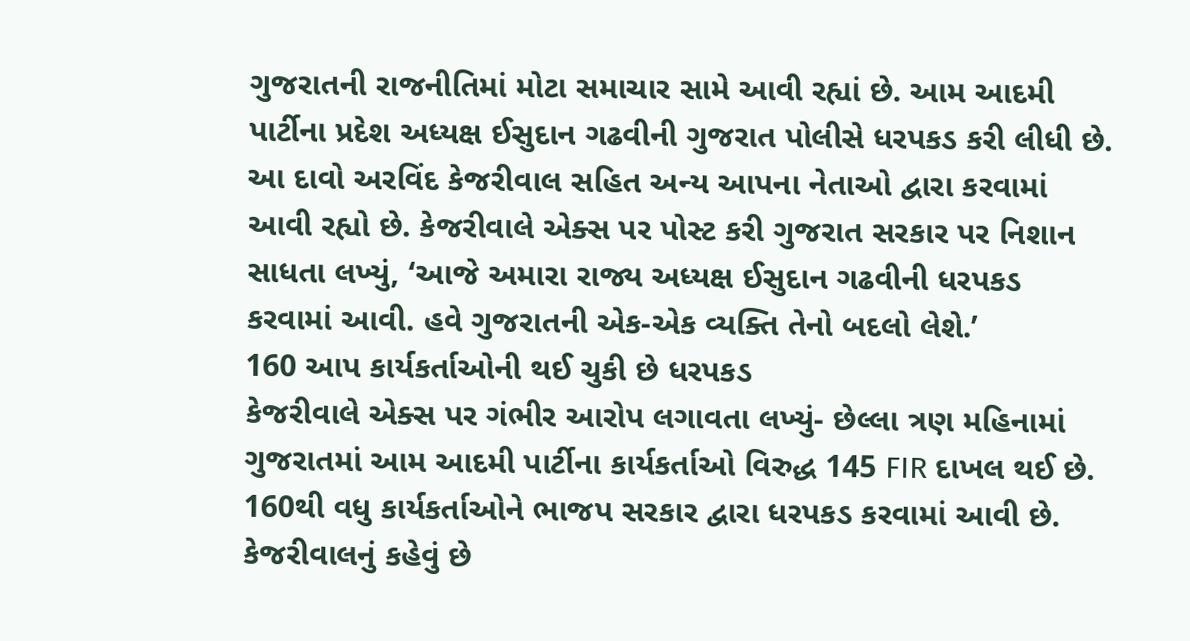ગુજરાતની રાજનીતિમાં મોટા સમાચાર સામે આવી રહ્યાં છે. આમ આદમી પાર્ટીના પ્રદેશ અધ્યક્ષ ઈસુદાન ગઢવીની ગુજરાત પોલીસે ધરપકડ કરી લીધી છે. આ દાવો અરવિંદ કેજરીવાલ સહિત અન્ય આપના નેતાઓ દ્વારા કરવામાં આવી રહ્યો છે. કેજરીવાલે એક્સ પર પોસ્ટ કરી ગુજરાત સરકાર પર નિશાન સાધતા લખ્યું, ‘આજે અમારા રાજ્ય અધ્યક્ષ ઈસુદાન ગઢવીની ધરપકડ કરવામાં આવી. હવે ગુજરાતની એક-એક વ્યક્તિ તેનો બદલો લેશે.’
160 આપ કાર્યકર્તાઓની થઈ ચુકી છે ધરપકડ
કેજરીવાલે એક્સ પર ગંભીર આરોપ લગાવતા લખ્યું- છેલ્લા ત્રણ મહિનામાં ગુજરાતમાં આમ આદમી પાર્ટીના કાર્યકર્તાઓ વિરુદ્ધ 145 FIR દાખલ થઈ છે. 160થી વધુ કાર્યકર્તાઓને ભાજપ સરકાર દ્વારા ધરપકડ કરવામાં આવી છે. કેજરીવાલનું કહેવું છે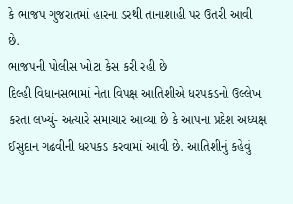કે ભાજપ ગુજરાતમાં હારના ડરથી તાનાશાહી પર ઉતરી આવી છે.
ભાજપની પોલીસ ખોટા કેસ કરી રહી છે
દિલ્હી વિધાનસભામાં નેતા વિપક્ષ આતિશીએ ધરપકડનો ઉલ્લેખ કરતા લખ્યું- અત્યારે સમાચાર આવ્યા છે કે આપના પ્રદેશ અધ્યક્ષ ઈસુદાન ગઢવીની ધરપકડ કરવામાં આવી છે. આતિશીનું કહેવું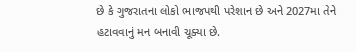છે કે ગુજરાતના લોકો ભાજપથી પરેશાન છે અને 2027મા તેને હટાવવાનું મન બનાવી ચૂક્યા છે.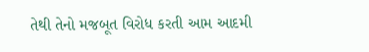તેથી તેનો મજબૂત વિરોધ કરતી આમ આદમી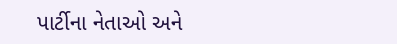પાર્ટીના નેતાઓ અને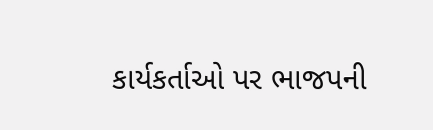કાર્યકર્તાઓ પર ભાજપની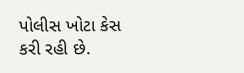પોલીસ ખોટા કેસ કરી રહી છે.